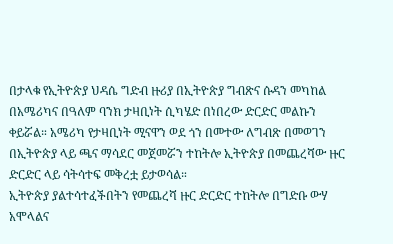በታላቁ የኢትዮጵያ ህዳሴ ግድብ ዙሪያ በኢትዮጵያ ግብጽና ሱዳን መካከል በአሜሪካና በዓለም ባንክ ታዛቢነት ሲካሄድ በነበረው ድርድር መልኩን ቀይሯል። አሜሪካ የታዛቢነት ሚናዋን ወደ ጎን በመተው ለግብጽ በመወገን በኢትዮጵያ ላይ ጫና ማሳደር መጀመሯን ተከትሎ ኢትዮጵያ በመጨረሻው ዙር ድርድር ላይ ሳትሳተፍ መቅረቷ ይታወሳል።
ኢትዮጵያ ያልተሳተፈችበትን የመጨረሻ ዙር ድርድር ተከትሎ በግድቡ ውሃ አሞላልና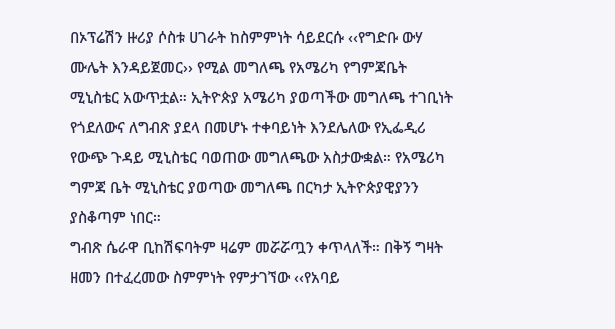በኦፕሬሽን ዙሪያ ሶስቱ ሀገራት ከስምምነት ሳይደርሱ ‹‹የግድቡ ውሃ ሙሌት እንዳይጀመር›› የሚል መግለጫ የአሜሪካ የግምጃቤት ሚኒስቴር አውጥቷል። ኢትዮጵያ አሜሪካ ያወጣችው መግለጫ ተገቢነት የጎደለውና ለግብጽ ያደላ በመሆኑ ተቀባይነት እንደሌለው የኢፌዲሪ የውጭ ጉዳይ ሚኒስቴር ባወጠው መግለጫው አስታውቋል። የአሜሪካ ግምጃ ቤት ሚኒስቴር ያወጣው መግለጫ በርካታ ኢትዮጵያዊያንን ያስቆጣም ነበር።
ግብጽ ሴራዋ ቢከሽፍባትም ዛሬም መሯሯጧን ቀጥላለች። በቅኝ ግዛት ዘመን በተፈረመው ስምምነት የምታገኘው ‹‹የአባይ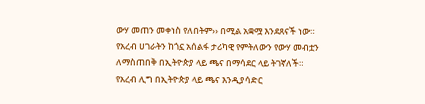ውሃ መጠን መቀነስ የለበትም›› በሚል አቋሟ እንደጸናች ነው። የአረብ ሀገራትን ከጎኗ አሰልፋ ታሪካዊ የምትለውን የውሃ መብቷን ለማስጠበቅ በኢትዮጵያ ላይ ጫና በማሳደር ላይ ትገኛለች።
የአረብ ሊግ በኢትዮጵያ ላይ ጫና እንዲያሳድር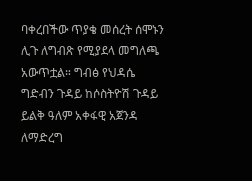ባቀረበችው ጥያቄ መሰረት ሰሞኑን ሊጉ ለግብጽ የሚያደላ መግለጫ አውጥቷል። ግብፅ የህዳሴ ግድብን ጉዳይ ከሶስትዮሽ ጉዳይ ይልቅ ዓለም አቀፋዊ አጀንዳ ለማድረግ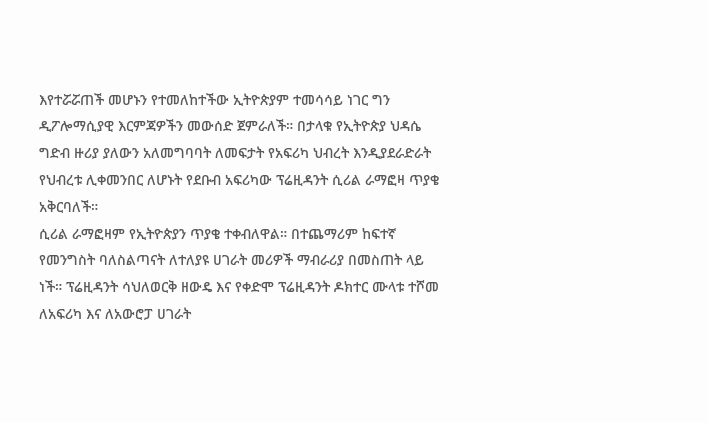እየተሯሯጠች መሆኑን የተመለከተችው ኢትዮጵያም ተመሳሳይ ነገር ግን ዲፖሎማሲያዊ እርምጃዎችን መውሰድ ጀምራለች። በታላቁ የኢትዮጵያ ህዳሴ ግድብ ዙሪያ ያለውን አለመግባባት ለመፍታት የአፍሪካ ህብረት እንዲያደራድራት የህብረቱ ሊቀመንበር ለሆኑት የደቡብ አፍሪካው ፕሬዚዳንት ሲሪል ራማፎዛ ጥያቄ አቅርባለች።
ሲሪል ራማፎዛም የኢትዮጵያን ጥያቄ ተቀብለዋል። በተጨማሪም ከፍተኛ የመንግስት ባለስልጣናት ለተለያዩ ሀገራት መሪዎች ማብራሪያ በመስጠት ላይ ነች። ፕሬዚዳንት ሳህለወርቅ ዘውዴ እና የቀድሞ ፕሬዚዳንት ዶክተር ሙላቱ ተሾመ ለአፍሪካ እና ለአውሮፓ ሀገራት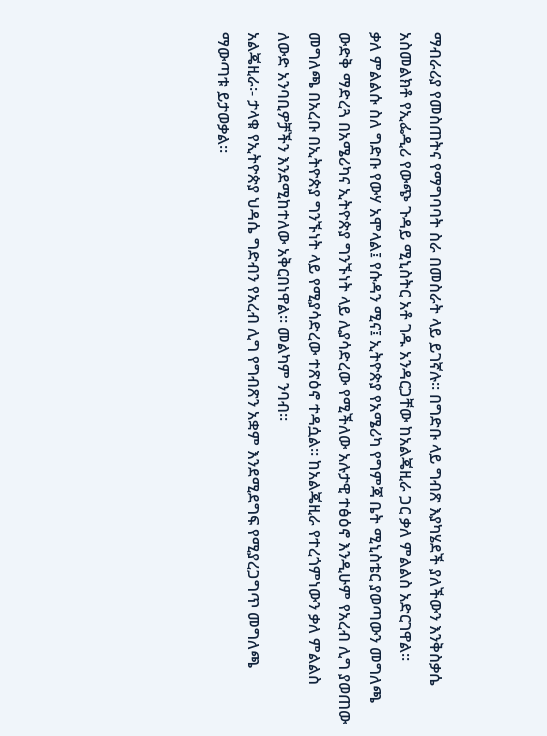ማብራሪያ የመስጠትና የማግባባት ስራ በመስራት ላይ ይገኛሉ። በግድቡ ላይ ግብጽ እያካሄደች ያለችውን እንቅስቃሴ አስመልክቶ የኢፌዲሪ የውጭ ጉዳይ ሚኒስትር አቶ ገዱ አንዳርጋቸው ከአልጄዚራ ጋር ቃለ ምልልስ አድርገዋል።
ቃለ ምልልሱ ስለ ግድቡ የውሃ አሞላል፤ የሱዳን ሚና፤ ኢትዮጵያ የአሜሪካ የግምጃ ቤት ሚኒስቴር ያወጣውን መግለጫ ውድቅ ማድረጓ በአሜሪካና ኢትዮጵያ ግንኙነት ላይ ሊያሳድረው የሚችለው አሉታዊ ተፅዕኖ እንዲሁም የአረብ ሊግ ያወጠው መግለጫ በአረቡ በኢትዮጵያ ግንኙነት ላይ የሚያሳድረው ተጽዕኖ ተዳሷል። ከአልጄዚራ የተረጎምነውን ቃለ ምልልስ ለውድ አንባቢዎቻችን እንደሚከተለው አቅርበነዋል። መልካም ንባብ።
አልጄዚራ፡- ታላቁ የኢትዮጵያ ህዳሴ ግድብን የአረብ ሊግ የግብጽን አቋም እንደሚደግፍ የሚያረጋግጥ መግለጫ ማውጣቱ ይታወቃል።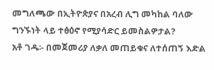መግለጫው በኢትዮጵያና በአረብ ሊግ መካከል ባለው ግንኙነት ላይ ተፅዕኖ የሚያሳድር ይመስልዎታል?
አቶ ገዱ፡- በመጀመሪያ ለቃለ መጠይቁና ለተሰጠኝ እድል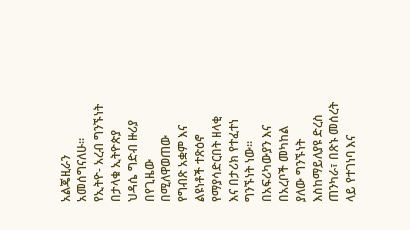አልጄዚራን አመሰግናለሁ። የኢትዮ- አረብ ግንኙነት በታላቁ ኢትዮጵያ ህዳሴ ግድብ ዙሪያ በየጊዜው በሚለዋወጠው የግብጽ አቋም እና ልዩነቶች ተጽዕኖ የማያሳድርበት ዘላቂ እና በታሪክ የተፈተነ ግንኙነት ነው። በአፍሪካውያን እና በአረቦች መካከል ያለው ግንኙነት እስከማይለያዩ ድረስ ጠንካራ፣ በጽኑ መሰረት ላይ የተገነባ እና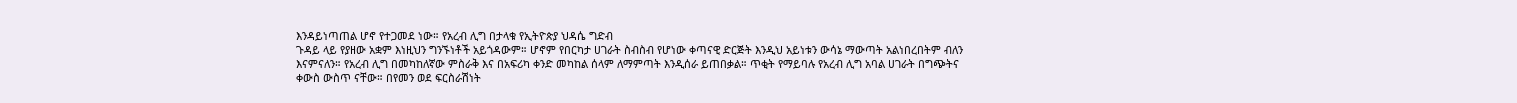እንዳይነጣጠል ሆኖ የተጋመደ ነው። የአረብ ሊግ በታላቁ የኢትዮጵያ ህዳሴ ግድብ
ጉዳይ ላይ የያዘው አቋም እነዚህን ግንኙነቶች አይጎዳውም። ሆኖም የበርካታ ሀገራት ስብስብ የሆነው ቀጣናዊ ድርጅት እንዲህ አይነቱን ውሳኔ ማውጣት አልነበረበትም ብለን እናምናለን። የአረብ ሊግ በመካከለኛው ምስራቅ እና በአፍሪካ ቀንድ መካከል ሰላም ለማምጣት እንዲሰራ ይጠበቃል። ጥቂት የማይባሉ የአረብ ሊግ አባል ሀገራት በግጭትና ቀውስ ውስጥ ናቸው። በየመን ወደ ፍርስራሽነት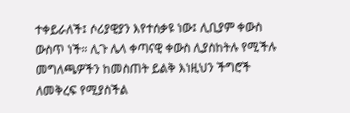ተቀይራለች፤ ሶሪያዊያን እየተሰቃዩ ነው፤ ሊቢያም ቀውስ ውስጥ ነች። ሊጉ ሌላ ቀጣናዊ ቀውስ ሊያስከትሉ የሚችሉ መግለጫዎችን ከመስጠት ይልቅ እነዚህን ችግሮች ለመቅረፍ የሚያስችል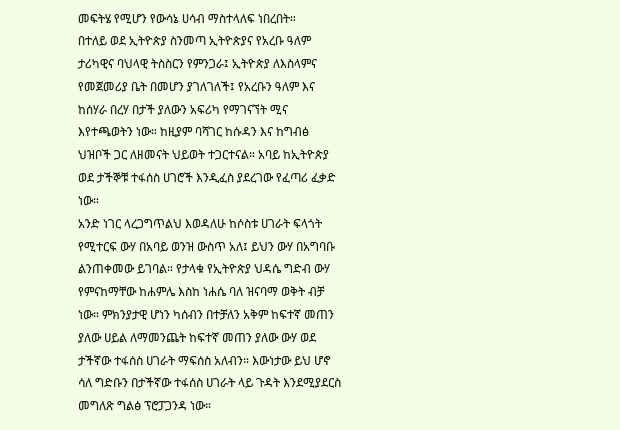መፍትሄ የሚሆን የውሳኔ ሀሳብ ማስተላለፍ ነበረበት።
በተለይ ወደ ኢትዮጵያ ስንመጣ ኢትዮጵያና የአረቡ ዓለም ታሪካዊና ባህላዊ ትስስርን የምንጋራ፤ ኢትዮጵያ ለእስላምና የመጀመሪያ ቤት በመሆን ያገለገለች፤ የአረቡን ዓለም እና ከሰሃራ በረሃ በታች ያለውን አፍሪካ የማገናኘት ሚና እየተጫወትን ነው። ከዚያም ባሻገር ከሱዳን እና ከግብፅ ህዝቦች ጋር ለዘመናት ህይወት ተጋርተናል። አባይ ከኢትዮጵያ ወደ ታችኞቹ ተፋሰስ ሀገሮች እንዲፈስ ያደረገው የፈጣሪ ፈቃድ ነው።
አንድ ነገር ላረጋግጥልህ እወዳለሁ ከሶስቱ ሀገራት ፍላጎት የሚተርፍ ውሃ በአባይ ወንዝ ውስጥ አለ፤ ይህን ውሃ በአግባቡ ልንጠቀመው ይገባል። የታላቁ የኢትዮጵያ ህዳሴ ግድብ ውሃ የምናከማቸው ከሐምሌ እስከ ነሐሴ ባለ ዝናባማ ወቅት ብቻ ነው። ምክንያታዊ ሆነን ካሰብን በተቻለን አቅም ከፍተኛ መጠን ያለው ሀይል ለማመንጨት ከፍተኛ መጠን ያለው ውሃ ወደ ታችኛው ተፋሰስ ሀገራት ማፍሰስ አለብን። እውነታው ይህ ሆኖ ሳለ ግድቡን በታችኛው ተፋሰስ ሀገራት ላይ ጉዳት እንደሚያደርስ መግለጽ ግልፅ ፕሮፓጋንዳ ነው።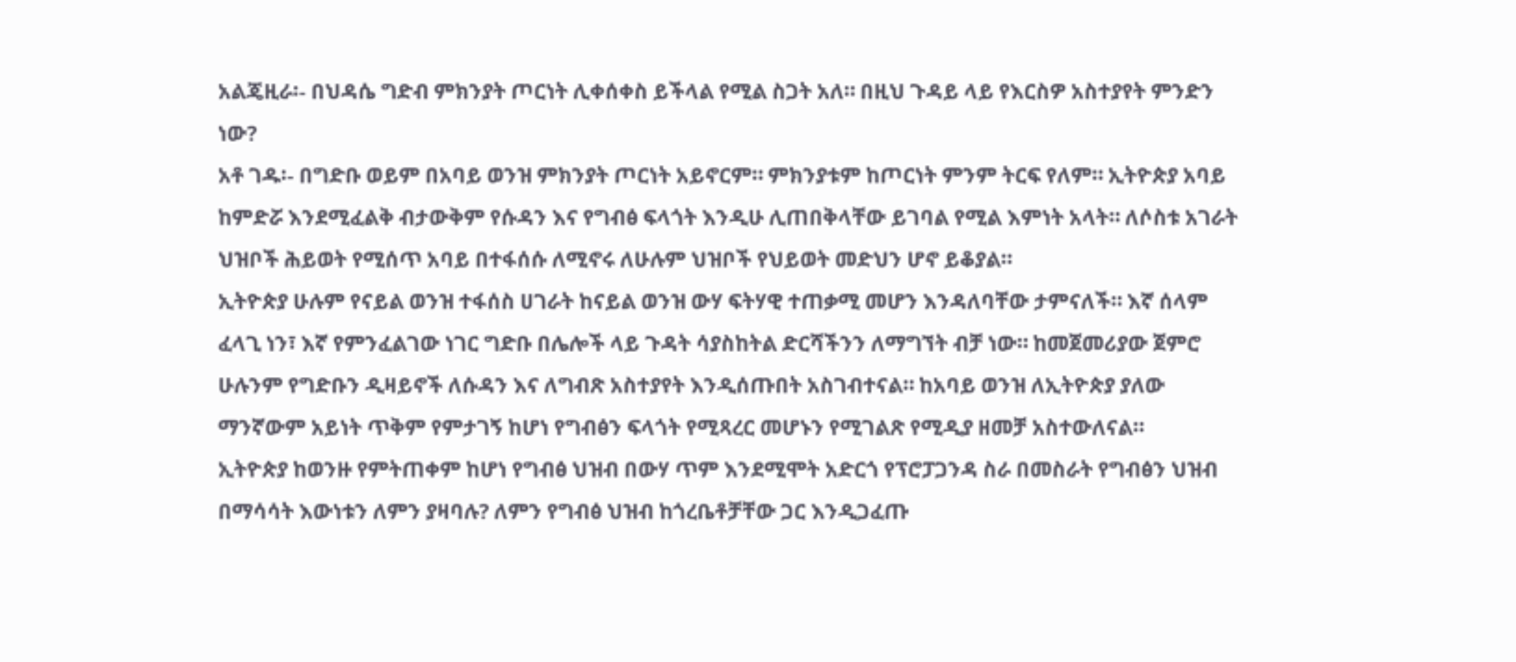አልጄዚራ፡- በህዳሴ ግድብ ምክንያት ጦርነት ሊቀሰቀስ ይችላል የሚል ስጋት አለ። በዚህ ጉዳይ ላይ የእርስዎ አስተያየት ምንድን ነው?
አቶ ገዱ፡- በግድቡ ወይም በአባይ ወንዝ ምክንያት ጦርነት አይኖርም። ምክንያቱም ከጦርነት ምንም ትርፍ የለም። ኢትዮጵያ አባይ ከምድሯ እንደሚፈልቅ ብታውቅም የሱዳን እና የግብፅ ፍላጎት እንዲሁ ሊጠበቅላቸው ይገባል የሚል እምነት አላት። ለሶስቱ አገራት ህዝቦች ሕይወት የሚሰጥ አባይ በተፋሰሱ ለሚኖሩ ለሁሉም ህዝቦች የህይወት መድህን ሆኖ ይቆያል።
ኢትዮጵያ ሁሉም የናይል ወንዝ ተፋሰስ ሀገራት ከናይል ወንዝ ውሃ ፍትሃዊ ተጠቃሚ መሆን እንዳለባቸው ታምናለች። እኛ ሰላም ፈላጊ ነን፣ እኛ የምንፈልገው ነገር ግድቡ በሌሎች ላይ ጉዳት ሳያስከትል ድርሻችንን ለማግኘት ብቻ ነው። ከመጀመሪያው ጀምሮ ሁሉንም የግድቡን ዲዛይኖች ለሱዳን እና ለግብጽ አስተያየት እንዲሰጡበት አስገብተናል። ከአባይ ወንዝ ለኢትዮጵያ ያለው ማንኛውም አይነት ጥቅም የምታገኝ ከሆነ የግብፅን ፍላጎት የሚጻረር መሆኑን የሚገልጽ የሚዲያ ዘመቻ አስተውለናል።
ኢትዮጵያ ከወንዙ የምትጠቀም ከሆነ የግብፅ ህዝብ በውሃ ጥም እንደሚሞት አድርጎ የፕሮፓጋንዳ ስራ በመስራት የግብፅን ህዝብ በማሳሳት እውነቱን ለምን ያዛባሉ? ለምን የግብፅ ህዝብ ከጎረቤቶቻቸው ጋር እንዲጋፈጡ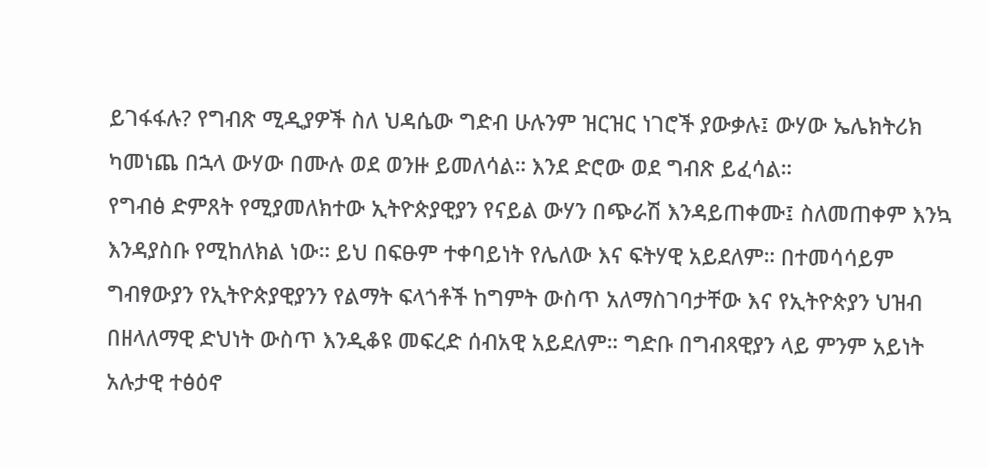ይገፋፋሉ? የግብጽ ሚዲያዎች ስለ ህዳሴው ግድብ ሁሉንም ዝርዝር ነገሮች ያውቃሉ፤ ውሃው ኤሌክትሪክ ካመነጨ በኋላ ውሃው በሙሉ ወደ ወንዙ ይመለሳል። እንደ ድሮው ወደ ግብጽ ይፈሳል።
የግብፅ ድምጸት የሚያመለክተው ኢትዮጵያዊያን የናይል ውሃን በጭራሽ እንዳይጠቀሙ፤ ስለመጠቀም እንኳ እንዳያስቡ የሚከለክል ነው። ይህ በፍፁም ተቀባይነት የሌለው እና ፍትሃዊ አይደለም። በተመሳሳይም ግብፃውያን የኢትዮጵያዊያንን የልማት ፍላጎቶች ከግምት ውስጥ አለማስገባታቸው እና የኢትዮጵያን ህዝብ በዘላለማዊ ድህነት ውስጥ እንዲቆዩ መፍረድ ሰብአዊ አይደለም። ግድቡ በግብጻዊያን ላይ ምንም አይነት አሉታዊ ተፅዕኖ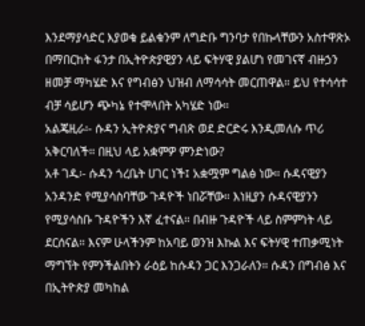እንደማያሳድር እያወቁ ይልቁንም ለግድቡ ግንባታ የበኩላቸውን አስተዋጽኦ በማበርከት ፋንታ በኢትዮጵያዊያን ላይ ፍትሃዊ ያልሆነ የመገናኛ ብዙኃን ዘመቻ ማካሄድ እና የግብፅን ህዝብ ለማሳሳት መርጠዋል። ይህ የተሳሳተ ብቻ ሳይሆን ጭካኔ የተሞላበት አካሄድ ነው።
አልጄዚራ፡- ሱዳን ኢትዮጵያና ግብጽ ወደ ድርድሩ እንዲመለሱ ጥሪ አቅርባለች። በዚህ ላይ አቋምዎ ምንድነው?
አቶ ገዱ፡- ሱዳን ጎረቤት ሀገር ነች፤ አቋሟም ግልፅ ነው። ሱዳናዊያን አንዳንድ የሚያሳስባቸው ጉዳዮች ነበሯቸው። እነዚያን ሱዳናዊያንን የሚያሳስቡ ጉዳዮችን እኛ ፈተናል። በብዙ ጉዳዮች ላይ ስምምነት ላይ ደርሰናል። እናም ሁላችንም ከአባይ ወንዝ እኩል እና ፍትሃዊ ተጠቃሚነት ማግኘት የምንችልበትን ራዕይ ከሱዳን ጋር እንጋራለን። ሱዳን በግብፅ እና በኢትዮጵያ መካከል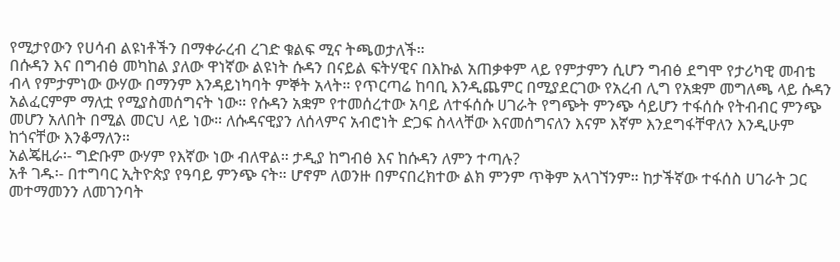የሚታየውን የሀሳብ ልዩነቶችን በማቀራረብ ረገድ ቁልፍ ሚና ትጫወታለች።
በሱዳን እና በግብፅ መካከል ያለው ዋነኛው ልዩነት ሱዳን በናይል ፍትሃዊና በእኩል አጠቃቀም ላይ የምታምን ሲሆን ግብፅ ደግሞ የታሪካዊ መብቴ ብላ የምታምነው ውሃው በማንም እንዳይነካባት ምኞት አላት። የጥርጣሬ ከባቢ እንዲጨምር በሚያደርገው የአረብ ሊግ የአቋም መግለጫ ላይ ሱዳን አልፈርምም ማለቷ የሚያስመሰግናት ነው። የሱዳን አቋም የተመሰረተው አባይ ለተፋሰሱ ሀገራት የግጭት ምንጭ ሳይሆን ተፋሰሱ የትብብር ምንጭ መሆን አለበት በሚል መርህ ላይ ነው። ለሱዳናዊያን ለሰላምና አብሮነት ድጋፍ ስላላቸው እናመሰግናለን እናም እኛም እንደግፋቸዋለን እንዲሁም ከጎናቸው እንቆማለን።
አልጄዚራ፡- ግድቡም ውሃም የእኛው ነው ብለዋል። ታዲያ ከግብፅ እና ከሱዳን ለምን ተጣሉ?
አቶ ገዱ፡- በተግባር ኢትዮጵያ የዓባይ ምንጭ ናት። ሆኖም ለወንዙ በምናበረክተው ልክ ምንም ጥቅም አላገኘንም። ከታችኛው ተፋሰስ ሀገራት ጋር መተማመንን ለመገንባት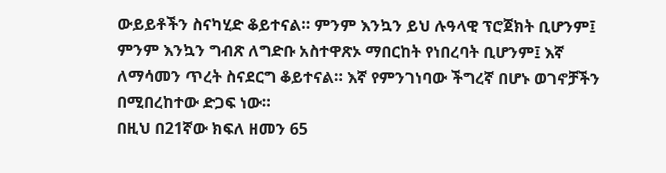ውይይቶችን ስናካሂድ ቆይተናል። ምንም እንኳን ይህ ሉዓላዊ ፕሮጀክት ቢሆንም፤ ምንም እንኳን ግብጽ ለግድቡ አስተዋጽኦ ማበርከት የነበረባት ቢሆንም፤ እኛ ለማሳመን ጥረት ስናደርግ ቆይተናል። እኛ የምንገነባው ችግረኛ በሆኑ ወገኖቻችን በሚበረከተው ድጋፍ ነው።
በዚህ በ21ኛው ክፍለ ዘመን 65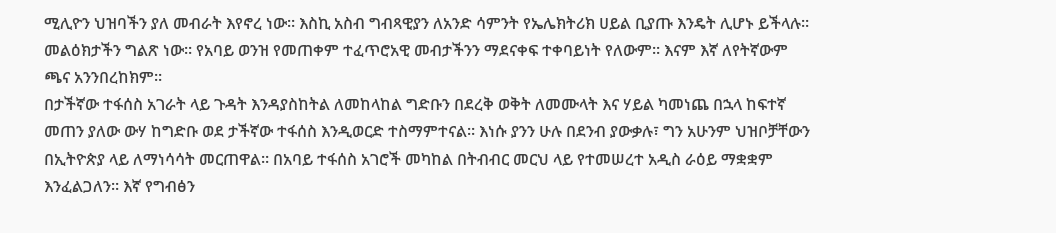ሚሊዮን ህዝባችን ያለ መብራት እየኖረ ነው። እስኪ አስብ ግብጻዊያን ለአንድ ሳምንት የኤሌክትሪክ ሀይል ቢያጡ እንዴት ሊሆኑ ይችላሉ። መልዕክታችን ግልጽ ነው። የአባይ ወንዝ የመጠቀም ተፈጥሮአዊ መብታችንን ማደናቀፍ ተቀባይነት የለውም። እናም እኛ ለየትኛውም ጫና አንንበረከክም።
በታችኛው ተፋሰስ አገራት ላይ ጉዳት እንዳያስከትል ለመከላከል ግድቡን በደረቅ ወቅት ለመሙላት እና ሃይል ካመነጨ በኋላ ከፍተኛ መጠን ያለው ውሃ ከግድቡ ወደ ታችኛው ተፋሰስ እንዲወርድ ተስማምተናል። እነሱ ያንን ሁሉ በደንብ ያውቃሉ፣ ግን አሁንም ህዝቦቻቸውን በኢትዮጵያ ላይ ለማነሳሳት መርጠዋል። በአባይ ተፋሰስ አገሮች መካከል በትብብር መርህ ላይ የተመሠረተ አዲስ ራዕይ ማቋቋም እንፈልጋለን። እኛ የግብፅን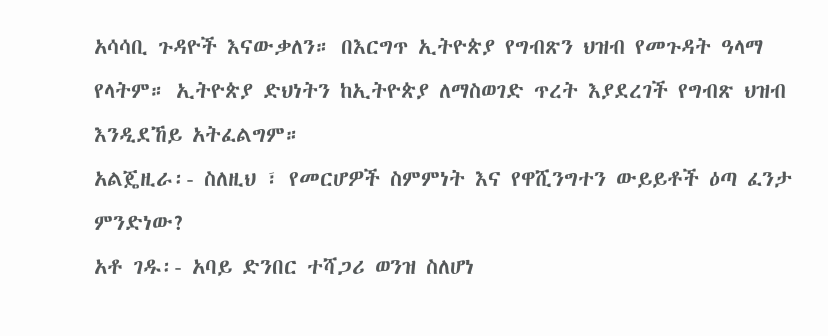አሳሳቢ ጉዳዮች እናውቃለን። በእርግጥ ኢትዮጵያ የግብጽን ህዝብ የመጉዳት ዓላማ የላትም። ኢትዮጵያ ድህነትን ከኢትዮጵያ ለማስወገድ ጥረት እያደረገች የግብጽ ህዝብ እንዲደኸይ አትፈልግም።
አልጄዚራ፡- ስለዚህ ፣ የመርሆዎች ስምምነት እና የዋሺንግተን ውይይቶች ዕጣ ፈንታ ምንድነው?
አቶ ገዱ፡- አባይ ድንበር ተሻጋሪ ወንዝ ስለሆነ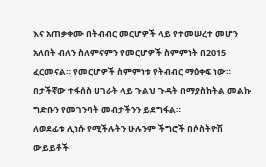እና አጠቃቀሙ በትብብር መርሆዎች ላይ የተመሠረተ መሆን አለበት ብለን ስለምናምን የመርሆዎች ስምምነት በ2015 ፈርመናል። የመርሆዎች ስምምነቱ የትብብር ማዕቀፍ ነው። በታችኛው ተፋሰስ ሀገራት ላይ ጉልህ ጉዳት በማያስከትል መልኩ ግድቡን የመገንባት መብታችንን ይደግፋል።
ለወደፊቱ ሊነሱ የሚችሉትን ሁሉንም ችግሮች በሶስትዮሽ ውይይቶች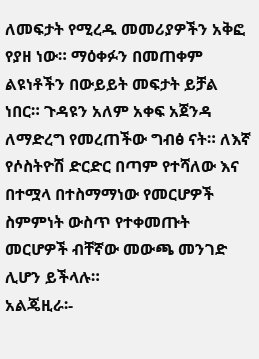ለመፍታት የሚረዱ መመሪያዎችን አቅፎ የያዘ ነው። ማዕቀፉን በመጠቀም ልዩነቶችን በውይይት መፍታት ይቻል ነበር። ጉዳዩን አለም አቀፍ አጀንዳ ለማድረግ የመረጠችው ግብፅ ናት። ለእኛ የሶስትዮሽ ድርድር በጣም የተሻለው እና በተሟላ በተስማማነው የመርሆዎች ስምምነት ውስጥ የተቀመጡት መርሆዎች ብቸኛው መውጫ መንገድ ሊሆን ይችላሉ።
አልጄዚራ፡-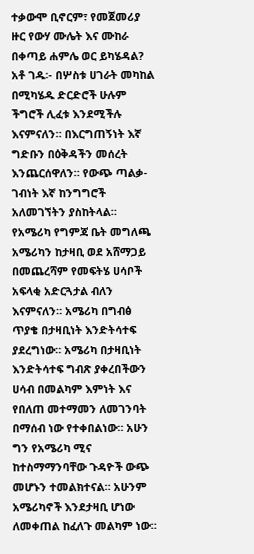ተቃውሞ ቢኖርም፣ የመጀመሪያ ዙር የውሃ ሙሌት እና ሙከራ በቀጣይ ሐምሌ ወር ይካሄዳል?
አቶ ገዱ፡- በሦስቱ ሀገራት መካከል በሚካሄዱ ድርድሮች ሁሉም ችግሮች ሊፈቱ እንደሚችሉ እናምናለን። በእርግጠኝነት እኛ ግድቡን በዕቅዳችን መሰረት እንጨርሰዋለን። የውጭ ጣልቃ-ገብነት እኛ ከንግግሮች አለመገኘትን ያስከትላል።
የአሜሪካ የግምጃ ቤት መግለጫ አሜሪካን ከታዛቢ ወደ አሸማጋይ በመጨረሻም የመፍትሄ ሀሳቦች አፍላቂ አድርጓታል ብለን እናምናለን። አሜሪካ በግብፅ ጥያቄ በታዛቢነት እንድትሳተፍ ያደረግነው። አሜሪካ በታዛቢነት እንድትሳተፍ ግብጽ ያቀረበችውን ሀሳብ በመልካም እምነት እና የበለጠ መተማመን ለመገንባት በማሰብ ነው የተቀበልነው። አሁን ግን የአሜሪካ ሚና ከተስማማንባቸው ጉዳዮች ውጭ መሆኑን ተመልክተናል። አሁንም አሜሪካኖች እንደታዛቢ ሆነው ለመቀጠል ከፈለጉ መልካም ነው።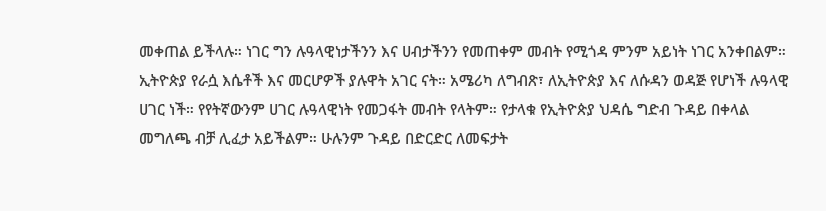መቀጠል ይችላሉ። ነገር ግን ሉዓላዊነታችንን እና ሀብታችንን የመጠቀም መብት የሚጎዳ ምንም አይነት ነገር አንቀበልም።
ኢትዮጵያ የራሷ እሴቶች እና መርሆዎች ያሉዋት አገር ናት። አሜሪካ ለግብጽ፣ ለኢትዮጵያ እና ለሱዳን ወዳጅ የሆነች ሉዓላዊ ሀገር ነች። የየትኛውንም ሀገር ሉዓላዊነት የመጋፋት መብት የላትም። የታላቁ የኢትዮጵያ ህዳሴ ግድብ ጉዳይ በቀላል መግለጫ ብቻ ሊፈታ አይችልም። ሁሉንም ጉዳይ በድርድር ለመፍታት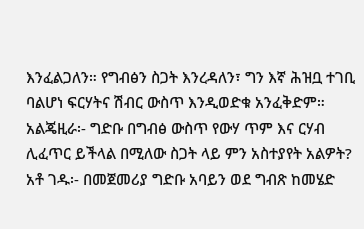እንፈልጋለን። የግብፅን ስጋት እንረዳለን፣ ግን እኛ ሕዝቧ ተገቢ ባልሆነ ፍርሃትና ሽብር ውስጥ እንዲወድቁ አንፈቅድም።
አልጄዚራ፡- ግድቡ በግብፅ ውስጥ የውሃ ጥም እና ርሃብ ሊፈጥር ይችላል በሚለው ስጋት ላይ ምን አስተያየት አልዎት?
አቶ ገዱ፡- በመጀመሪያ ግድቡ አባይን ወደ ግብጽ ከመሄድ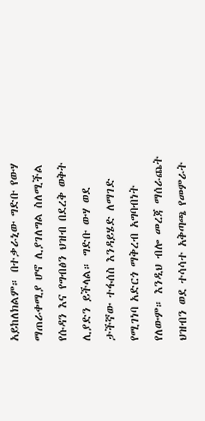አይከለክልም። በተቃራኒው ግድቡ የውሃ ማጠራቀሚያ ሆኖ ሊያገለግል ስለሚችል የሱዳን እና የግብፅን ህዝብ በደረቅ ወቅት ሊያድን ይችላል። ግድቡ ውሃ ወደ ታችኛው ተፋሰስ እንዳይሄድ ለማገድ የሚገነባ አድርጎ ማቅረብ አግባብነት የለውም። እንዲህ ብሎ መረጃ ማሰራጨት ህዝብን ወደ ተሳሳተ አቅጣጫ የመምራት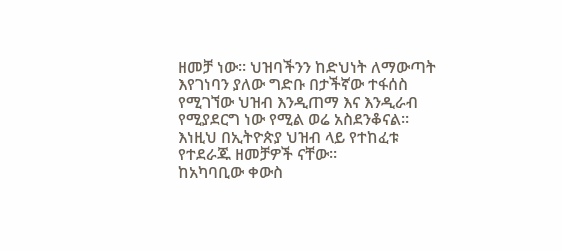ዘመቻ ነው። ህዝባችንን ከድህነት ለማውጣት እየገነባን ያለው ግድቡ በታችኛው ተፋሰስ የሚገኘው ህዝብ እንዲጠማ እና እንዲራብ የሚያደርግ ነው የሚል ወሬ አስደንቆናል። እነዚህ በኢትዮጵያ ህዝብ ላይ የተከፈቱ የተደራጁ ዘመቻዎች ናቸው።
ከአካባቢው ቀውስ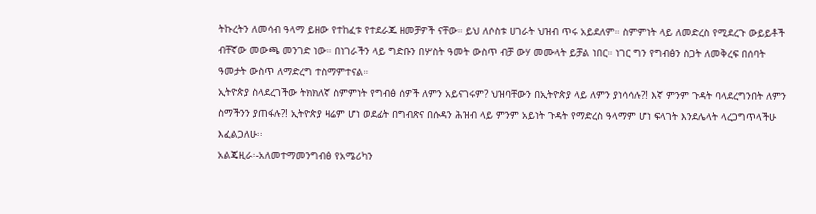ትኩረትን ለመሳብ ዓላማ ይዘው የተከፈቱ የተደራጁ ዘመቻዎች ናቸው። ይህ ለሶስቱ ሀገራት ህዝብ ጥሩ አይደለም። ስምምነት ላይ ለመድረስ የሚደረጉ ውይይቶች ብቸኛው መውጫ መንገድ ነው። በነገራችን ላይ ግድቡን በሦስት ዓመት ውስጥ ብቻ ውሃ መሙላት ይቻል ነበር። ነገር ግን የግብፅን ስጋት ለመቅረፍ በሰባት ዓመታት ውስጥ ለማድረግ ተስማምተናል።
ኢትዮጵያ ስላደረገችው ትክክለኛ ስምምነት የግብፅ ሰዎች ለምን አይናገሩም? ህዝባቸውን በኢትዮጵያ ላይ ለምን ያነሳሳሉ?! እኛ ምንም ጉዳት ባላደረግንበት ለምን ስማችንን ያጠፋሉ?! ኢትዮጵያ ዛሬም ሆነ ወደፊት በግብጽና በሱዳን ሕዝብ ላይ ምንም አይነት ጉዳት የማድረስ ዓላማም ሆነ ፍላገት እንደሌላት ላረጋግጥላችሁ እፈልጋለሁ፡፡
አልጄዚራ፡-አለመተማመንግብፅ የአሜሪካን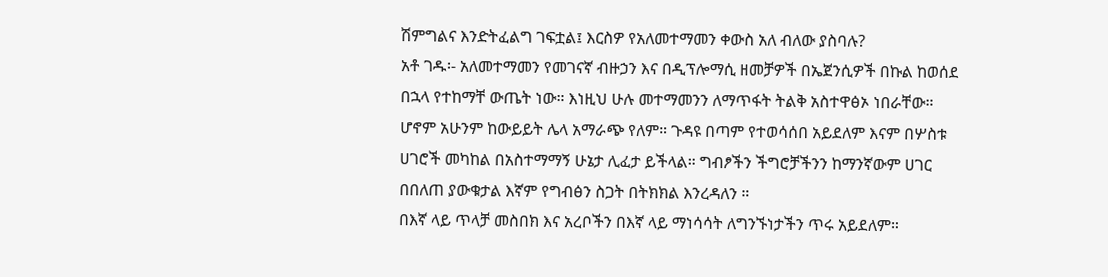ሽምግልና እንድትፈልግ ገፍቷል፤ እርስዎ የአለመተማመን ቀውስ አለ ብለው ያስባሉ?
አቶ ገዱ፡- አለመተማመን የመገናኛ ብዙኃን እና በዲፕሎማሲ ዘመቻዎች በኤጀንሲዎች በኩል ከወሰደ በኋላ የተከማቸ ውጤት ነው። እነዚህ ሁሉ መተማመንን ለማጥፋት ትልቅ አስተዋፅኦ ነበራቸው። ሆኖም አሁንም ከውይይት ሌላ አማራጭ የለም። ጉዳዩ በጣም የተወሳሰበ አይደለም እናም በሦስቱ ሀገሮች መካከል በአስተማማኝ ሁኔታ ሊፈታ ይችላል። ግብፆችን ችግሮቻችንን ከማንኛውም ሀገር በበለጠ ያውቁታል እኛም የግብፅን ስጋት በትክክል እንረዳለን ።
በእኛ ላይ ጥላቻ መስበክ እና አረቦችን በእኛ ላይ ማነሳሳት ለግንኙነታችን ጥሩ አይደለም።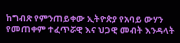ከግብጽ የምንጠይቀው ኢትዮጵያ የአባይ ውሃን የመጠቀም ተፈጥሯዊ እና ህጋዊ መብት እንዳላት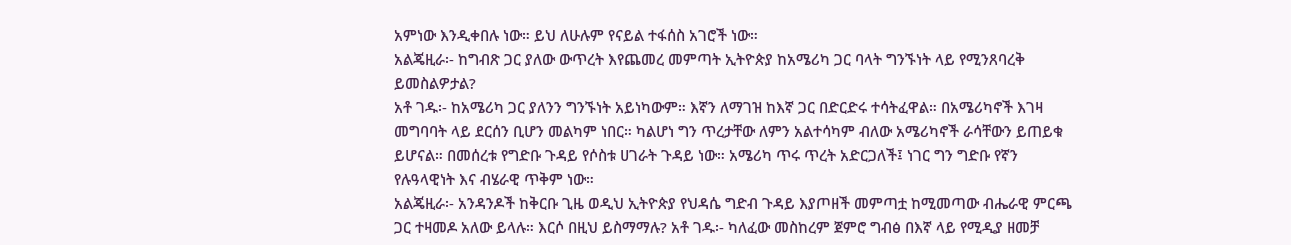አምነው እንዲቀበሉ ነው። ይህ ለሁሉም የናይል ተፋሰስ አገሮች ነው።
አልጄዚራ፡- ከግብጽ ጋር ያለው ውጥረት እየጨመረ መምጣት ኢትዮጵያ ከአሜሪካ ጋር ባላት ግንኙነት ላይ የሚንጸባረቅ ይመስልዎታል?
አቶ ገዱ፡- ከአሜሪካ ጋር ያለንን ግንኙነት አይነካውም። እኛን ለማገዝ ከእኛ ጋር በድርድሩ ተሳትፈዋል። በአሜሪካኖች እገዛ መግባባት ላይ ደርሰን ቢሆን መልካም ነበር። ካልሆነ ግን ጥረታቸው ለምን አልተሳካም ብለው አሜሪካኖች ራሳቸውን ይጠይቁ ይሆናል። በመሰረቱ የግድቡ ጉዳይ የሶስቱ ሀገራት ጉዳይ ነው። አሜሪካ ጥሩ ጥረት አድርጋለች፤ ነገር ግን ግድቡ የኛን የሉዓላዊነት እና ብሄራዊ ጥቅም ነው።
አልጄዚራ፡- አንዳንዶች ከቅርቡ ጊዜ ወዲህ ኢትዮጵያ የህዳሴ ግድብ ጉዳይ እያጦዘች መምጣቷ ከሚመጣው ብሔራዊ ምርጫ ጋር ተዛመዶ አለው ይላሉ። እርሶ በዚህ ይስማማሉ? አቶ ገዱ፡- ካለፈው መስከረም ጀምሮ ግብፅ በእኛ ላይ የሚዲያ ዘመቻ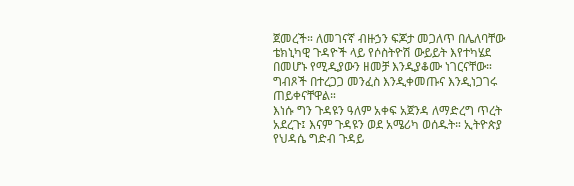ጀመረች። ለመገናኛ ብዙኃን ፍጆታ መጋለጥ በሌለባቸው ቴክኒካዊ ጉዳዮች ላይ የሶስትዮሽ ውይይት እየተካሄደ በመሆኑ የሚዲያውን ዘመቻ እንዲያቆሙ ነገርናቸው። ግብጾች በተረጋጋ መንፈስ እንዲቀመጡና እንዲነጋገሩ ጠይቀናቸዋል።
እነሱ ግን ጉዳዩን ዓለም አቀፍ አጀንዳ ለማድረግ ጥረት አደረጉ፤ እናም ጉዳዩን ወደ አሜሪካ ወሰዱት። ኢትዮጵያ የህዳሴ ግድብ ጉዳይ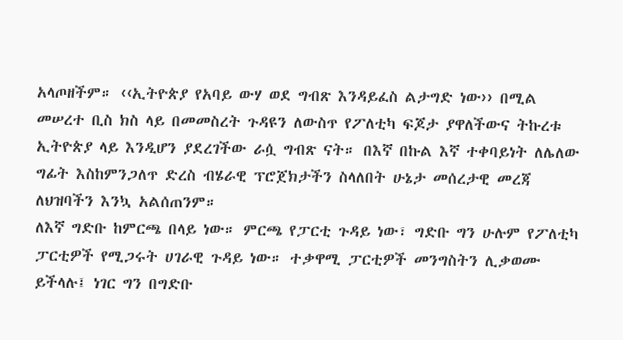አላጦዘችም። ‹‹ኢትዮጵያ የአባይ ውሃ ወደ ግብጽ እንዳይፈስ ልታግድ ነው›› በሚል መሠረተ ቢስ ክስ ላይ በመመስረት ጉዳዩን ለውስጥ የፖለቲካ ፍጆታ ያዋለችውና ትኩረቱ ኢትዮጵያ ላይ እንዲሆን ያደረገችው ራሷ ግብጽ ናት። በእኛ በኩል እኛ ተቀባይነት ለሌለው ግፊት እስከምንጋለጥ ድረስ ብሄራዊ ፕሮጀክታችን ስላለበት ሁኔታ መሰረታዊ መረጃ ለህዝባችን እንኳ አልሰጠንም።
ለእኛ ግድቡ ከምርጫ በላይ ነው። ምርጫ የፓርቲ ጉዳይ ነው፣ ግድቡ ግን ሁሉም የፖለቲካ ፓርቲዎች የሚጋሩት ሀገራዊ ጉዳይ ነው። ተቃዋሚ ፓርቲዎች መንግስትን ሊቃወሙ ይችላሉ፤ ነገር ግን በግድቡ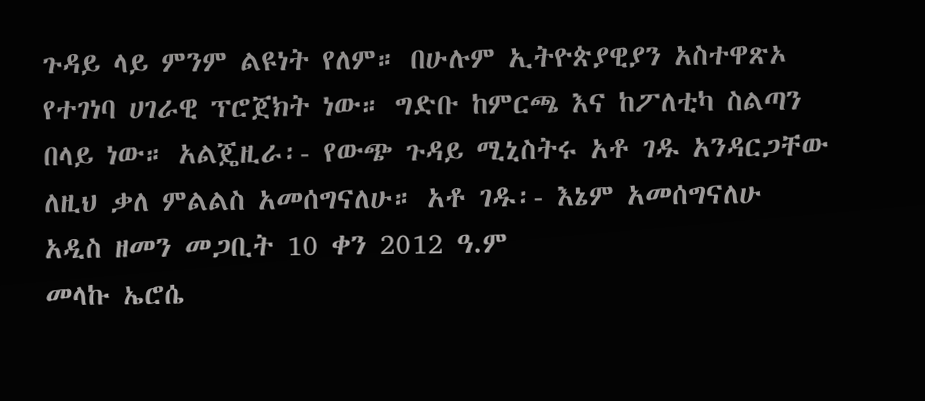ጉዳይ ላይ ምንም ልዩነት የለም። በሁሉም ኢትዮጵያዊያን አስተዋጽኦ የተገነባ ሀገራዊ ፕሮጀክት ነው። ግድቡ ከምርጫ እና ከፖለቲካ ስልጣን በላይ ነው። አልጄዚራ፡- የውጭ ጉዳይ ሚኒስትሩ አቶ ገዱ አንዳርጋቸው ለዚህ ቃለ ምልልስ አመሰግናለሁ። አቶ ገዱ፡- እኔም አመሰግናለሁ
አዲስ ዘመን መጋቢት 10 ቀን 2012 ዓ.ም
መላኩ ኤሮሴ